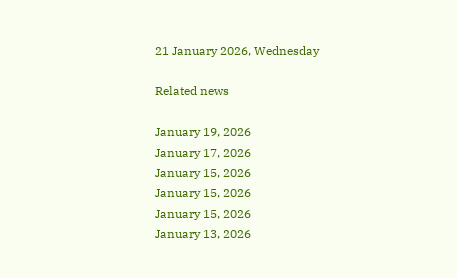21 January 2026, Wednesday

Related news

January 19, 2026
January 17, 2026
January 15, 2026
January 15, 2026
January 15, 2026
January 13, 2026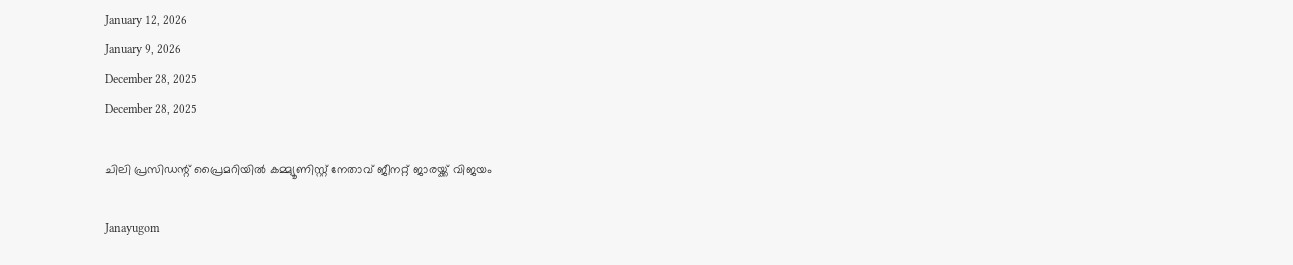January 12, 2026
January 9, 2026
December 28, 2025
December 28, 2025

ചിലി പ്രസിഡന്റ് പ്രൈമറിയിൽ കമ്മ്യൂണിസ്റ്റ് നേതാവ് ജീനറ്റ് ജാരയ്ക്ക് വിജയം

Janayugom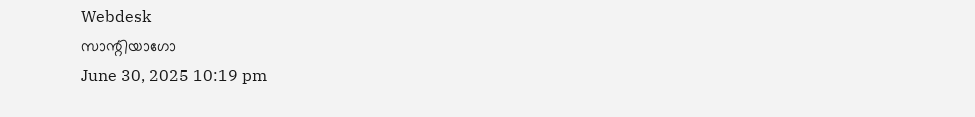Webdesk
സാന്റിയാഗോ
June 30, 2025 10:19 pm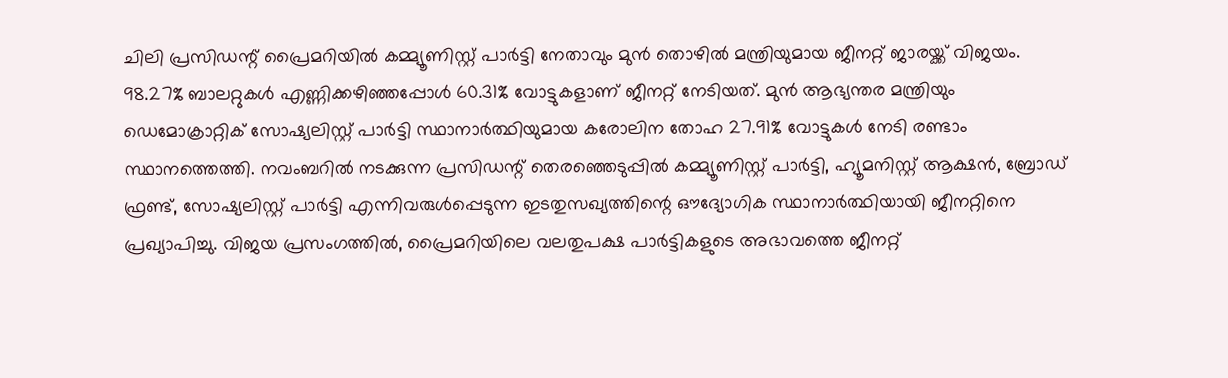ചിലി പ്രസിഡന്റ് പ്രൈമറിയിൽ കമ്മ്യൂണിസ്റ്റ് പാർട്ടി നേതാവും മുന്‍ തൊഴില്‍ മന്ത്രിയുമായ ജീനറ്റ് ജാരയ്ക്ക് വിജയം. 98.27% ബാലറ്റുകള്‍ എണ്ണിക്കഴിഞ്ഞപ്പോള്‍ 60.31% വോട്ടുകളാണ് ജീനറ്റ് നേടിയത്. മുൻ ആഭ്യന്തര മന്ത്രിയും ഡെമോക്രാറ്റിക് സോഷ്യലിസ്റ്റ് പാര്‍ട്ടി സ്ഥാനാര്‍ത്ഥിയുമായ കരോലിന തോഹ 27.91% വോട്ടുകൾ നേടി രണ്ടാം സ്ഥാനത്തെത്തി. നവംബറിൽ നടക്കുന്ന പ്രസിഡന്റ് തെരഞ്ഞെടുപ്പിൽ കമ്മ്യൂണിസ്റ്റ് പാർട്ടി, ഹ്യൂമനിസ്റ്റ് ആക്ഷൻ, ബ്രോഡ് ഫ്രണ്ട്, സോഷ്യലിസ്റ്റ് പാർട്ടി എന്നിവരുള്‍പ്പെടുന്ന ഇടതുസഖ്യത്തിന്റെ ഔദ്യോഗിക സ്ഥാനാർത്ഥിയായി ജീനറ്റിനെ പ്രഖ്യാപിച്ചു. വിജയ പ്രസംഗത്തിൽ, പ്രൈമറിയിലെ വലതുപക്ഷ പാർട്ടികളുടെ അഭാവത്തെ ജീനറ്റ്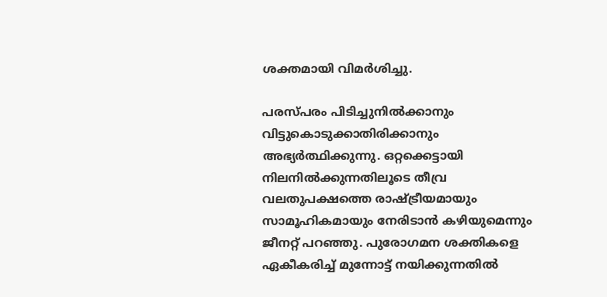ശക്തമായി വിമർശിച്ചു.

പരസ്പരം പിടിച്ചുനിൽക്കാനും വിട്ടുകൊടുക്കാതിരിക്കാനും അഭ്യര്‍ത്ഥിക്കുന്നു. ഒറ്റക്കെട്ടായി നിലനില്‍ക്കുന്നതിലൂടെ തീവ്ര വലതുപക്ഷത്തെ രാഷ്ട്രീയമായും സാമൂഹികമായും നേരിടാന്‍ കഴിയുമെന്നും ജീനറ്റ് പറഞ്ഞു. പുരോഗമന ശക്തികളെ ഏകീകരിച്ച് മുന്നോട്ട് നയിക്കുന്നതില്‍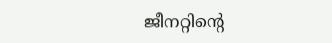ജീനറ്റിന്റെ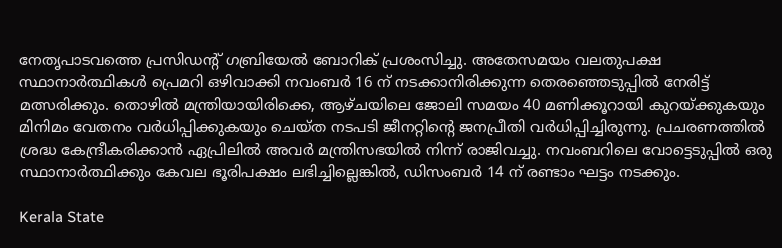നേതൃപാടവത്തെ പ്രസിഡന്റ് ഗബ്രിയേൽ ബോറിക് പ്രശംസിച്ചു. അതേസമയം വലതുപക്ഷ സ്ഥാനാർത്ഥികൾ പ്രെമറി ഒഴിവാക്കി നവംബർ 16 ന് നടക്കാനിരിക്കുന്ന തെരഞ്ഞെടുപ്പില്‍ നേരിട്ട് മത്സരിക്കും. തൊഴില്‍ മന്ത്രിയായിരിക്കെ, ആഴ്ചയിലെ ജോലി സമയം 40 മണിക്കൂറായി കുറയ്ക്കുകയും മിനിമം വേതനം വർധിപ്പിക്കുകയും ചെയ്ത നടപടി ജീനറ്റിന്റെ ജനപ്രീതി വര്‍ധിപ്പിച്ചിരുന്നു. പ്രചരണത്തിൽ ശ്രദ്ധ കേന്ദ്രീകരിക്കാൻ ഏപ്രിലിൽ അവര്‍ മന്ത്രിസഭയില്‍ നിന്ന് രാജിവച്ചു. നവംബറിലെ വോട്ടെടുപ്പിൽ ഒരു സ്ഥാനാർത്ഥിക്കും കേവല ഭൂരിപക്ഷം ലഭിച്ചില്ലെങ്കിൽ, ഡിസംബർ 14 ന് രണ്ടാം ഘട്ടം നടക്കും.

Kerala State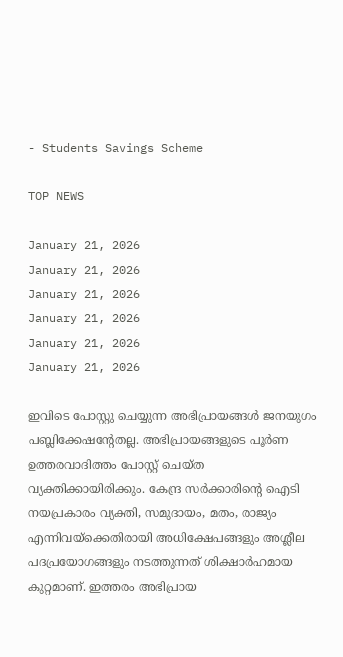- Students Savings Scheme

TOP NEWS

January 21, 2026
January 21, 2026
January 21, 2026
January 21, 2026
January 21, 2026
January 21, 2026

ഇവിടെ പോസ്റ്റു ചെയ്യുന്ന അഭിപ്രായങ്ങള്‍ ജനയുഗം പബ്ലിക്കേഷന്റേതല്ല. അഭിപ്രായങ്ങളുടെ പൂര്‍ണ ഉത്തരവാദിത്തം പോസ്റ്റ് ചെയ്ത വ്യക്തിക്കായിരിക്കും. കേന്ദ്ര സര്‍ക്കാരിന്റെ ഐടി നയപ്രകാരം വ്യക്തി, സമുദായം, മതം, രാജ്യം എന്നിവയ്‌ക്കെതിരായി അധിക്ഷേപങ്ങളും അശ്ലീല പദപ്രയോഗങ്ങളും നടത്തുന്നത് ശിക്ഷാര്‍ഹമായ കുറ്റമാണ്. ഇത്തരം അഭിപ്രായ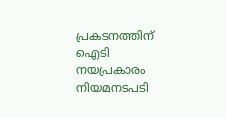പ്രകടനത്തിന് ഐടി നയപ്രകാരം നിയമനടപടി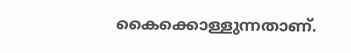കൈക്കൊള്ളുന്നതാണ്.